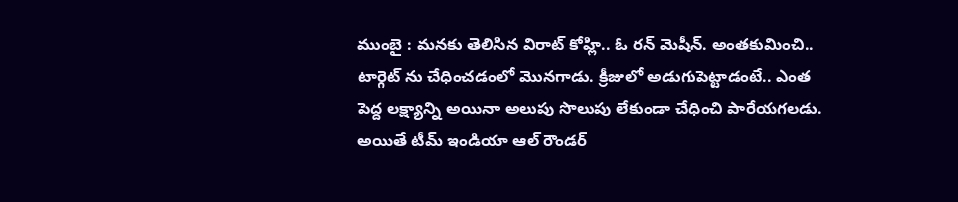ముంబై : మనకు తెలిసిన విరాట్ కోహ్లి.. ఓ రన్ మెషీన్. అంతకుమించి.. టార్గెట్ ను చేధించడంలో మొనగాడు. క్రీజులో అడుగుపెట్టాడంటే.. ఎంత పెద్ద లక్ష్యాన్ని అయినా అలుపు సొలుపు లేకుండా చేధించి పారేయగలడు. అయితే టీమ్ ఇండియా ఆల్ రౌండర్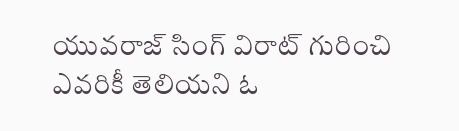యువరాజ్ సింగ్ విరాట్ గురించి ఎవరికీ తెలియని ఓ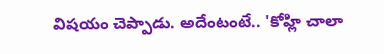విషయం చెప్పాడు. అదేంటంటే.. 'కోహ్లి చాలా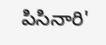పిసినారి'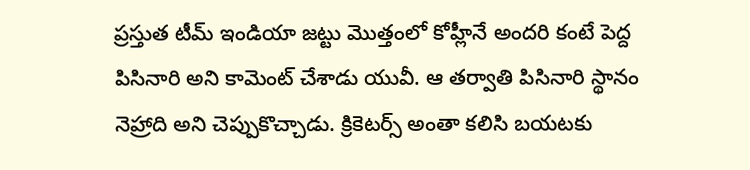ప్రస్తుత టీమ్ ఇండియా జట్టు మొత్తంలో కోహ్లీనే అందరి కంటే పెద్ద పిసినారి అని కామెంట్ చేశాడు యువీ. ఆ తర్వాతి పిసినారి స్థానం నెహ్రాది అని చెప్పుకొచ్చాడు. క్రికెటర్స్ అంతా కలిసి బయటకు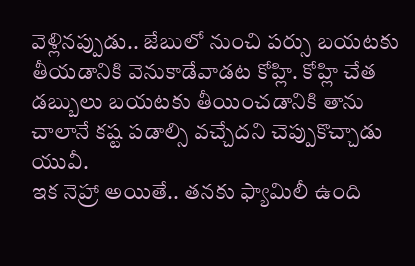వెళ్లినప్పుడు.. జేబులో నుంచి పర్సు బయటకు తీయడానికి వెనుకాడేవాడట కోహ్లి. కోహ్లి చేత డబ్బులు బయటకు తీయించడానికి తాను చాలానే కష్ట పడాల్సి వచ్చేదని చెప్పుకొచ్చాడు యువీ.
ఇక నెహ్రా అయితే.. తనకు ఫ్యామిలీ ఉంది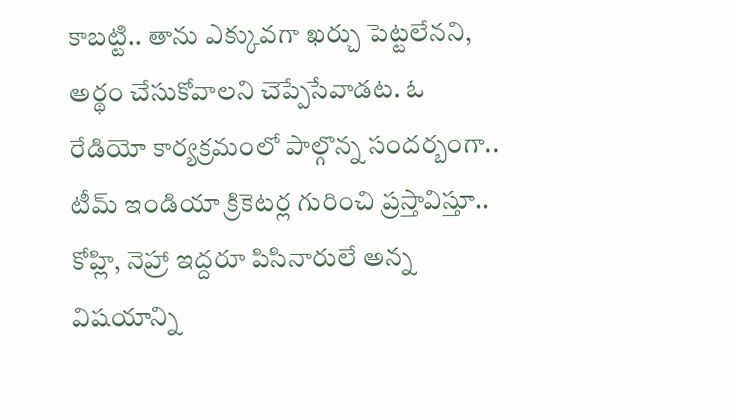కాబట్టి.. తాను ఎక్కువగా ఖర్చు పెట్టలేనని, అర్థం చేసుకోవాలని చెప్పేసేవాడట. ఓ రేడియో కార్యక్రమంలో పాల్గొన్న సందర్బంగా.. టీమ్ ఇండియా క్రికెటర్ల గురించి ప్రస్తావిస్తూ.. కోహ్లి, నెహ్రా ఇద్దరూ పిసినారులే అన్న విషయాన్ని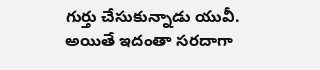గుర్తు చేసుకున్నాడు యువీ. అయితే ఇదంతా సరదాగా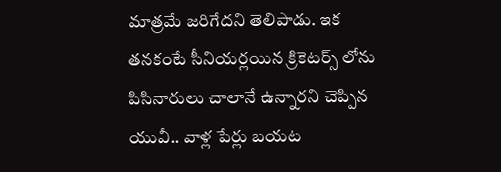మాత్రమే జరిగేదని తెలిపాడు. ఇక తనకంటే సీనియర్లయిన క్రికెటర్స్ లోను పిసినారులు చాలానే ఉన్నారని చెప్పిన యువీ.. వాళ్ల పేర్లు బయట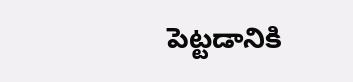పెట్టడానికి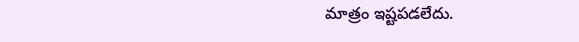మాత్రం ఇష్టపడలేదు.